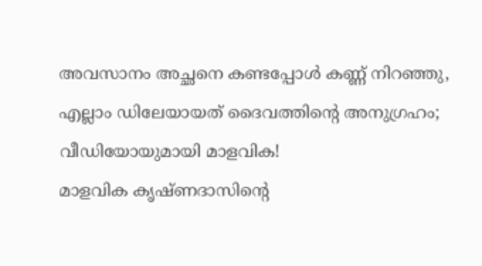അവസാനം അച്ഛനെ കണ്ടപ്പോൾ കണ്ണ് നിറഞ്ഞു, എല്ലാം ഡിലേയായത് ദൈവത്തിന്റെ അനുഗ്രഹം; വീഡിയോയുമായി മാളവിക!
മാളവിക കൃഷ്ണദാസിന്റെ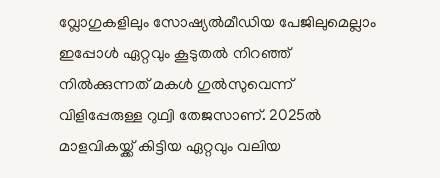വ്ലോഗുകളിലും സോഷ്യൽമീഡിയ പേജിലുമെല്ലാം ഇപ്പോൾ ഏറ്റവും കൂടുതൽ നിറഞ്ഞ് നിൽക്കുന്നത് മകൾ ഗുൽസുവെന്ന് വിളിപ്പേരുള്ള റുഥ്വി തേജസാണ്. 2025ൽ മാളവികയ്ക്ക് കിട്ടിയ ഏറ്റവും വലിയ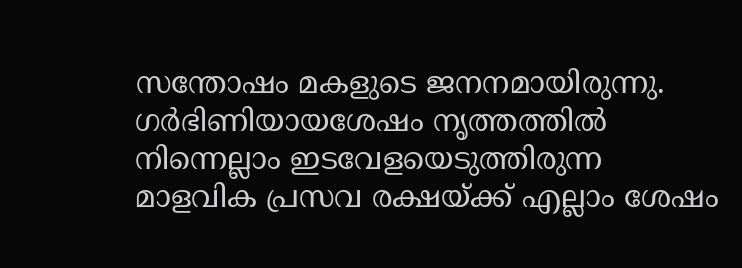സന്തോഷം മകളുടെ ജനനമായിരുന്നു. ഗർഭിണിയായശേഷം നൃത്തത്തിൽ നിന്നെല്ലാം ഇടവേളയെടുത്തിരുന്ന മാളവിക പ്രസവ രക്ഷയ്ക്ക് എല്ലാം ശേഷം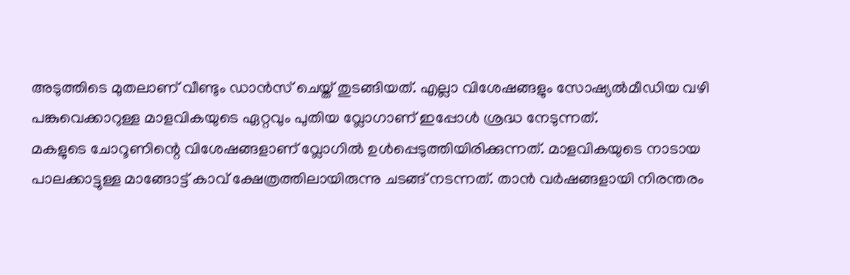അടുത്തിടെ മുതലാണ് വീണ്ടും ഡാൻസ് ചെയ്ത് തുടങ്ങിയത്. എല്ലാ വിശേഷങ്ങളും സോഷ്യൽമീഡിയ വഴി പങ്കുവെക്കാറുള്ള മാളവികയുടെ ഏറ്റവും പുതിയ വ്ലോഗാണ് ഇപ്പോൾ ശ്രദ്ധ നേടുന്നത്.
മകളുടെ ചോറൂണിന്റെ വിശേഷങ്ങളാണ് വ്ലോഗിൽ ഉൾപ്പെടുത്തിയിരിക്കുന്നത്. മാളവികയുടെ നാടായ പാലക്കാട്ടുള്ള മാങ്ങോട്ട് കാവ് ക്ഷേത്രത്തിലായിരുന്നു ചടങ്ങ് നടന്നത്. താൻ വർഷങ്ങളായി നിരന്തരം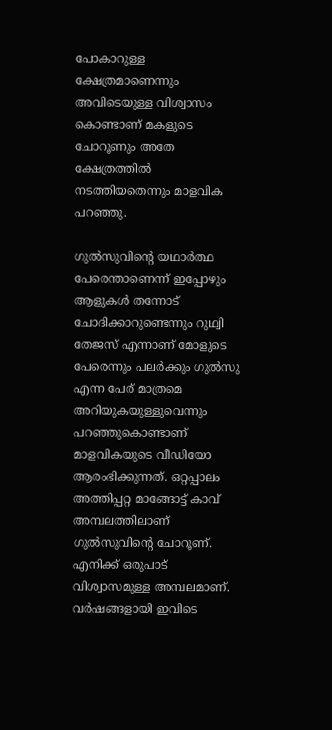പോകാറുള്ള ക്ഷേത്രമാണെന്നും അവിടെയുള്ള വിശ്വാസം കൊണ്ടാണ് മകളുടെ ചോറൂണും അതേ ക്ഷേത്രത്തിൽ നടത്തിയതെന്നും മാളവിക പറഞ്ഞു.

ഗുൽസുവിന്റെ യഥാർത്ഥ പേരെന്താണെന്ന് ഇപ്പോഴും ആളുകൾ തന്നോട് ചോദിക്കാറുണ്ടെന്നും റുഥ്വി തേജസ് എന്നാണ് മോളുടെ പേരെന്നും പലർക്കും ഗുൽസു എന്ന പേര് മാത്രമെ അറിയുകയുള്ളുവെന്നും പറഞ്ഞുകൊണ്ടാണ് മാളവികയുടെ വീഡിയോ ആരംഭിക്കുന്നത്. ഒറ്റപ്പാലം അത്തിപ്പറ്റ മാങ്ങോട്ട് കാവ് അമ്പലത്തിലാണ് ഗുൽസുവിന്റെ ചോറൂണ്. എനിക്ക് ഒരുപാട് വിശ്വാസമുള്ള അമ്പലമാണ്.
വർഷങ്ങളായി ഇവിടെ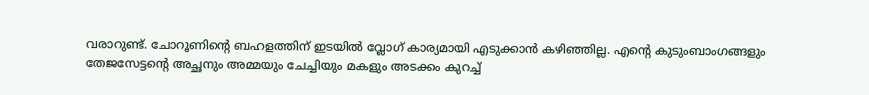വരാറുണ്ട്. ചോറൂണിന്റെ ബഹളത്തിന് ഇടയിൽ വ്ലോഗ് കാര്യമായി എടുക്കാൻ കഴിഞ്ഞില്ല. എന്റെ കുടുംബാംഗങ്ങളും തേജസേട്ടന്റെ അച്ഛനും അമ്മയും ചേച്ചിയും മകളും അടക്കം കുറച്ച്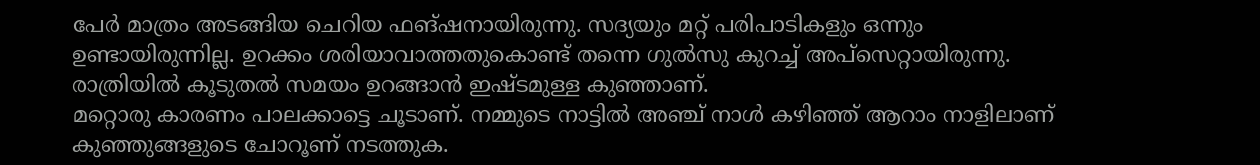പേർ മാത്രം അടങ്ങിയ ചെറിയ ഫങ്ഷനായിരുന്നു. സദ്യയും മറ്റ് പരിപാടികളും ഒന്നും ഉണ്ടായിരുന്നില്ല. ഉറക്കം ശരിയാവാത്തതുകൊണ്ട് തന്നെ ഗുൽസു കുറച്ച് അപ്സെറ്റായിരുന്നു. രാത്രിയിൽ കൂടുതൽ സമയം ഉറങ്ങാൻ ഇഷ്ടമുള്ള കുഞ്ഞാണ്.
മറ്റൊരു കാരണം പാലക്കാട്ടെ ചൂടാണ്. നമ്മുടെ നാട്ടിൽ അഞ്ച് നാൾ കഴിഞ്ഞ് ആറാം നാളിലാണ് കുഞ്ഞുങ്ങളുടെ ചോറൂണ് നടത്തുക.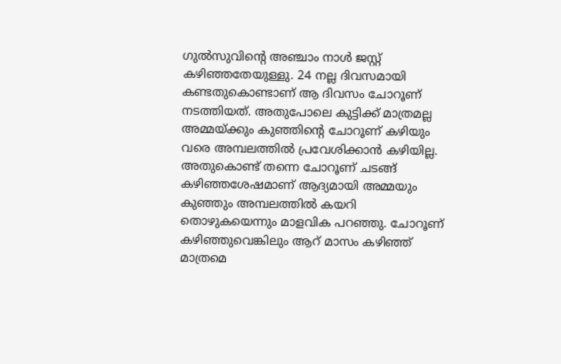ഗുൽസുവിന്റെ അഞ്ചാം നാൾ ജസ്റ്റ് കഴിഞ്ഞതേയുള്ളു. 24 നല്ല ദിവസമായി കണ്ടതുകൊണ്ടാണ് ആ ദിവസം ചോറൂണ് നടത്തിയത്. അതുപോലെ കുട്ടിക്ക് മാത്രമല്ല അമ്മയ്ക്കും കുഞ്ഞിന്റെ ചോറൂണ് കഴിയും വരെ അമ്പലത്തിൽ പ്രവേശിക്കാൻ കഴിയില്ല.
അതുകൊണ്ട് തന്നെ ചോറൂണ് ചടങ്ങ് കഴിഞ്ഞശേഷമാണ് ആദ്യമായി അമ്മയും കുഞ്ഞും അമ്പലത്തിൽ കയറി തൊഴുകയെന്നും മാളവിക പറഞ്ഞു. ചോറൂണ് കഴിഞ്ഞുവെങ്കിലും ആറ് മാസം കഴിഞ്ഞ് മാത്രമെ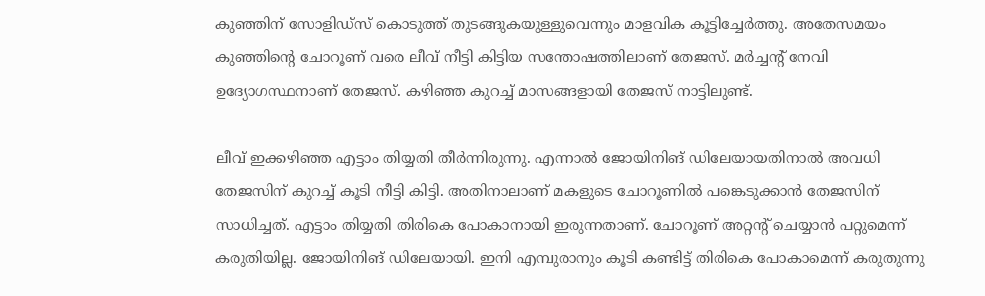കുഞ്ഞിന് സോളിഡ്സ് കൊടുത്ത് തുടങ്ങുകയുള്ളുവെന്നും മാളവിക കൂട്ടിച്ചേർത്തു. അതേസമയം കുഞ്ഞിന്റെ ചോറൂണ് വരെ ലീവ് നീട്ടി കിട്ടിയ സന്തോഷത്തിലാണ് തേജസ്. മർച്ചന്റ് നേവി ഉദ്യോഗസ്ഥനാണ് തേജസ്. കഴിഞ്ഞ കുറച്ച് മാസങ്ങളായി തേജസ് നാട്ടിലുണ്ട്.

ലീവ് ഇക്കഴിഞ്ഞ എട്ടാം തിയ്യതി തീർന്നിരുന്നു. എന്നാൽ ജോയിനിങ് ഡിലേയായതിനാൽ അവധി തേജസിന് കുറച്ച് കൂടി നീട്ടി കിട്ടി. അതിനാലാണ് മകളുടെ ചോറൂണിൽ പങ്കെടുക്കാൻ തേജസിന് സാധിച്ചത്. എട്ടാം തിയ്യതി തിരികെ പോകാനായി ഇരുന്നതാണ്. ചോറൂണ് അറ്റന്റ് ചെയ്യാൻ പറ്റുമെന്ന് കരുതിയില്ല. ജോയിനിങ് ഡിലേയായി. ഇനി എമ്പുരാനും കൂടി കണ്ടിട്ട് തിരികെ പോകാമെന്ന് കരുതുന്നു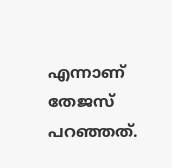എന്നാണ് തേജസ് പറഞ്ഞത്.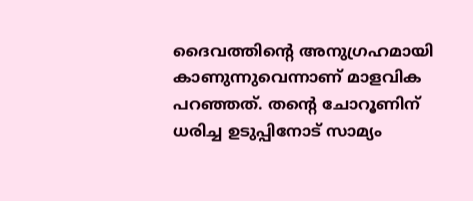ദൈവത്തിന്റെ അനുഗ്രഹമായി കാണുന്നുവെന്നാണ് മാളവിക പറഞ്ഞത്. തന്റെ ചോറൂണിന് ധരിച്ച ഉടുപ്പിനോട് സാമ്യം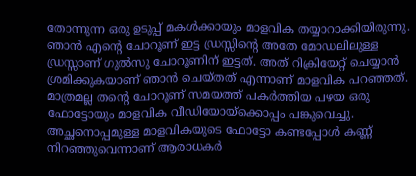തോന്നുന്ന ഒരു ഉടുപ്പ് മകൾക്കായും മാളവിക തയ്യാറാക്കിയിരുന്നു. ഞാൻ എന്റെ ചോറൂണ് ഇട്ട ഡ്രസ്സിന്റെ അതേ മോഡലിലുള്ള ഡ്രസ്സാണ് ഗുൽസു ചോറൂണിന് ഇട്ടത്. അത് റിക്രിയേറ്റ് ചെയ്യാൻ ശ്രമിക്കുകയാണ് ഞാൻ ചെയ്തത് എന്നാണ് മാളവിക പറഞ്ഞത്.
മാത്രമല്ല തന്റെ ചോറൂണ് സമയത്ത് പകർത്തിയ പഴയ ഒരു ഫോട്ടോയും മാളവിക വീഡിയോയ്ക്കൊപ്പം പങ്കുവെച്ചു. അച്ഛനൊപ്പമുള്ള മാളവികയുടെ ഫോട്ടോ കണ്ടപ്പോൾ കണ്ണ് നിറഞ്ഞുവെന്നാണ് ആരാധകർ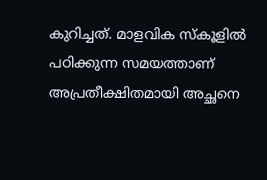കുറിച്ചത്. മാളവിക സ്കൂളിൽ പഠിക്കുന്ന സമയത്താണ് അപ്രതീക്ഷിതമായി അച്ഛനെ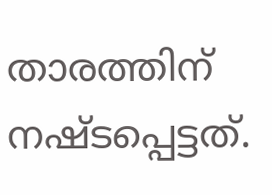താരത്തിന് നഷ്ടപ്പെട്ടത്.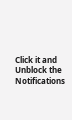Click it and Unblock the Notifications